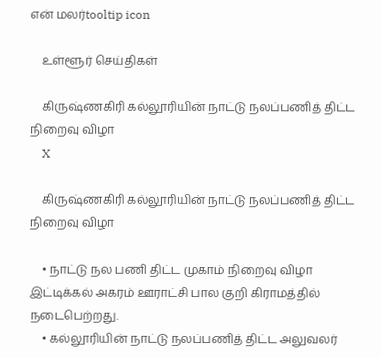என் மலர்tooltip icon

    உள்ளூர் செய்திகள்

    கிருஷ்ணகிரி கல்லூரியின் நாட்டு நலப்பணித் திட்ட நிறைவு விழா
    X

    கிருஷ்ணகிரி கல்லூரியின் நாட்டு நலப்பணித் திட்ட நிறைவு விழா

    • நாட்டு நல பணி திட்ட முகாம் நிறைவு விழா இட்டிக்கல் அகரம் ஊராட்சி பால குறி கிராமத்தில் நடைபெற்றது.
    • கல்லூரியின் நாட்டு நலப்பணித் திட்ட அலுவலர்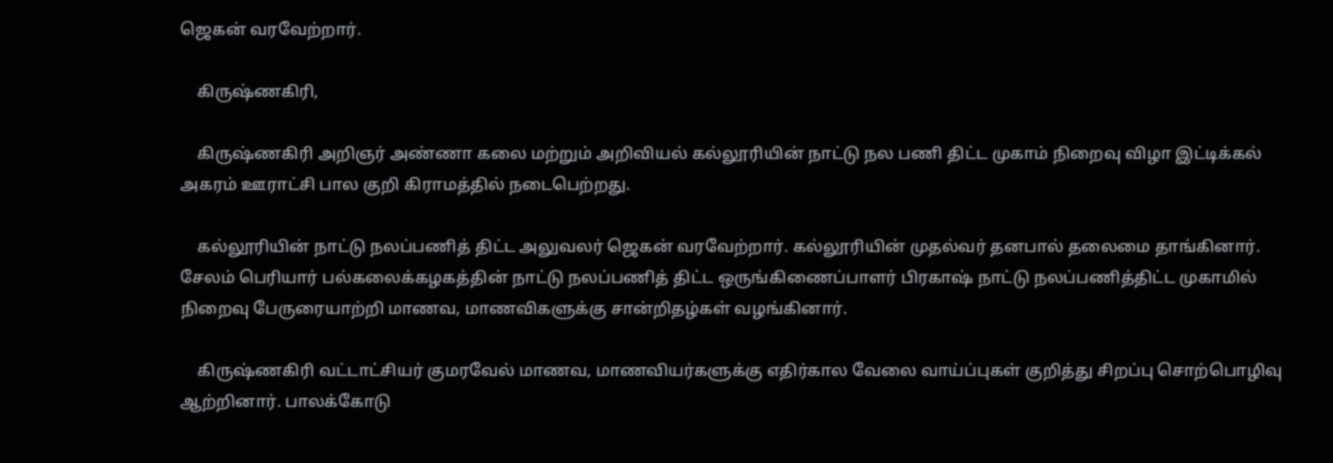ஜெகன் வரவேற்றார்.

    கிருஷ்ணகிரி,

    கிருஷ்ணகிரி அறிஞர் அண்ணா கலை மற்றும் அறிவியல் கல்லூரியின் நாட்டு நல பணி திட்ட முகாம் நிறைவு விழா இட்டிக்கல் அகரம் ஊராட்சி பால குறி கிராமத்தில் நடைபெற்றது.

    கல்லூரியின் நாட்டு நலப்பணித் திட்ட அலுவலர் ஜெகன் வரவேற்றார். கல்லூரியின் முதல்வர் தனபால் தலைமை தாங்கினார். சேலம் பெரியார் பல்கலைக்கழகத்தின் நாட்டு நலப்பணித் திட்ட ஒருங்கிணைப்பாளர் பிரகாஷ் நாட்டு நலப்பணித்திட்ட முகாமில் நிறைவு பேருரையாற்றி மாணவ, மாணவிகளுக்கு சான்றிதழ்கள் வழங்கினார்.

    கிருஷ்ணகிரி வட்டாட்சியர் குமரவேல் மாணவ, மாணவியர்களுக்கு எதிர்கால வேலை வாய்ப்புகள் குறித்து சிறப்பு சொற்பொழிவு ஆற்றினார். பாலக்கோடு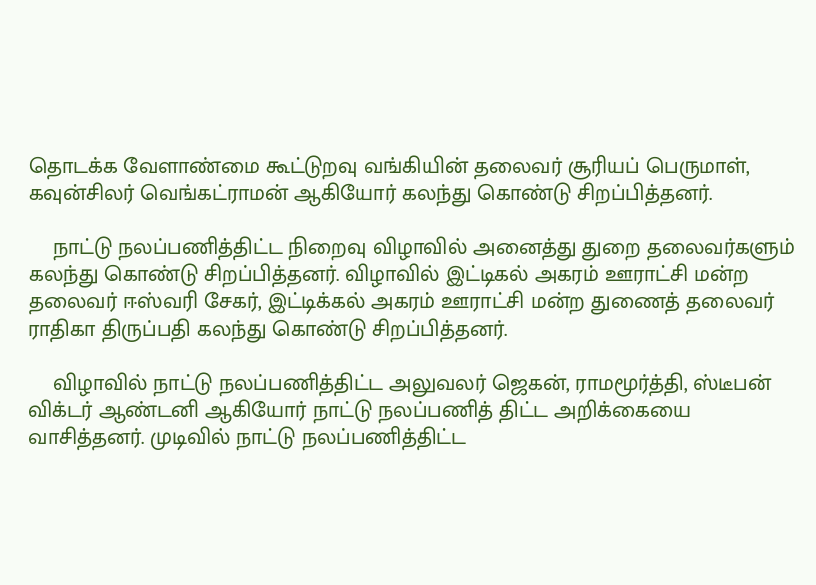தொடக்க வேளாண்மை கூட்டுறவு வங்கியின் தலைவர் சூரியப் பெருமாள், கவுன்சிலர் வெங்கட்ராமன் ஆகியோர் கலந்து கொண்டு சிறப்பித்தனர்.

    நாட்டு நலப்பணித்திட்ட நிறைவு விழாவில் அனைத்து துறை தலைவர்களும் கலந்து கொண்டு சிறப்பித்தனர். விழாவில் இட்டிகல் அகரம் ஊராட்சி மன்ற தலைவர் ஈஸ்வரி சேகர், இட்டிக்கல் அகரம் ஊராட்சி மன்ற துணைத் தலைவர் ராதிகா திருப்பதி கலந்து கொண்டு சிறப்பித்தனர்.

    விழாவில் நாட்டு நலப்பணித்திட்ட அலுவலர் ஜெகன், ராமமூர்த்தி, ஸ்டீபன் விக்டர் ஆண்டனி ஆகியோர் நாட்டு நலப்பணித் திட்ட அறிக்கையை வாசித்தனர். முடிவில் நாட்டு நலப்பணித்திட்ட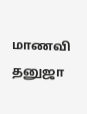மாணவி தனுஜா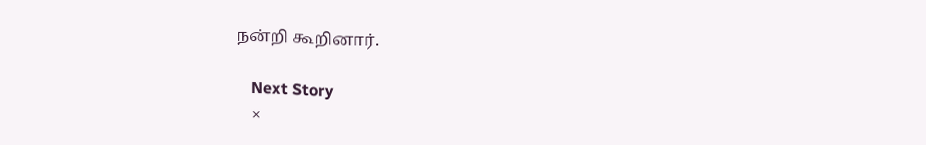நன்றி கூறினார்.

    Next Story
    ×